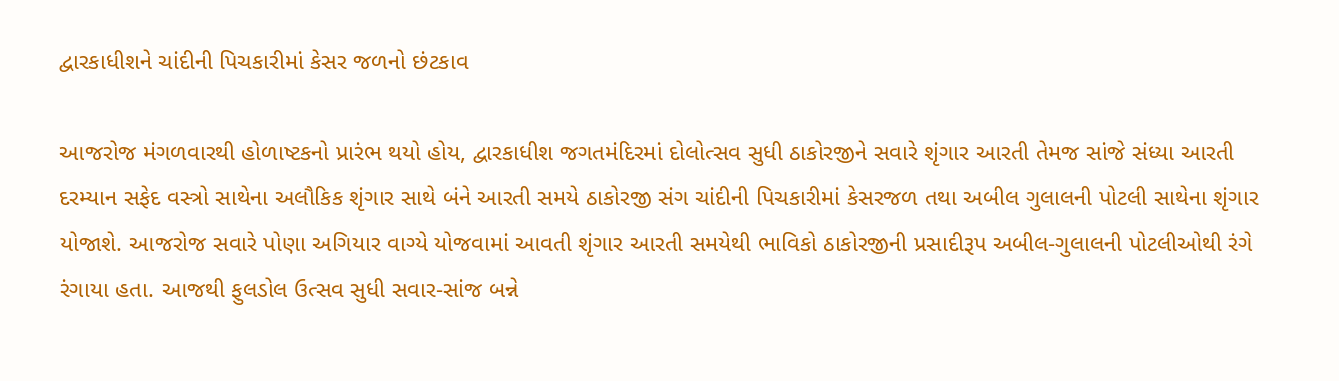દ્વારકાધીશને ચાંદીની પિચકારીમાં કેસર જળનો છંટકાવ

આજરોજ મંગળવારથી હોળાષ્ટકનો પ્રારંભ થયો હોય, દ્વારકાધીશ જગતમંદિરમાં દોલોત્સવ સુધી ઠાકોરજીને સવારે શૃંગાર આરતી તેમજ સાંજે સંધ્યા આરતી દરમ્યાન સફેદ વસ્ત્રો સાથેના અલૌકિક શૃંગાર સાથે બંને આરતી સમયે ઠાકોરજી સંગ ચાંદીની પિચકારીમાં કેસરજળ તથા અબીલ ગુલાલની પોટલી સાથેના શૃંગાર યોજાશે. આજરોજ સવારે પોણા અગિયાર વાગ્યે યોજવામાં આવતી શૃંગાર આરતી સમયેથી ભાવિકો ઠાકોરજીની પ્રસાદીરૂપ અબીલ-ગુલાલની પોટલીઓથી રંગે રંગાયા હતા. આજથી ફુલડોલ ઉત્સવ સુધી સવાર-સાંજ બન્ને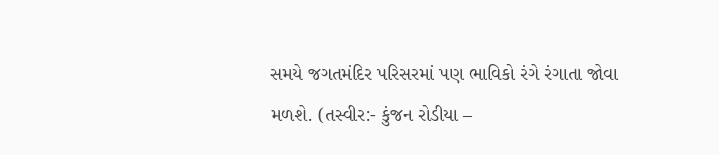સમયે જગતમંદિર પરિસરમાં પણ ભાવિકો રંગે રંગાતા જોવા મળશે. (તસ્વીર:- કુંજન રોડીયા –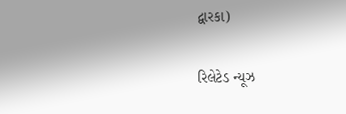દ્વારકા)

રિલેટેડ ન્યૂઝ